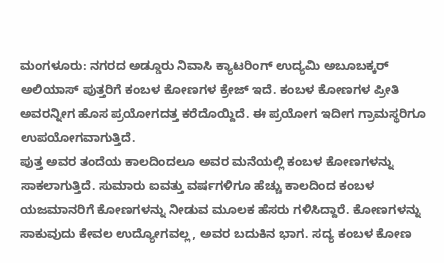ಮಂಗಳೂರು: ನಗರದ ಅಡ್ಡೂರು ನಿವಾಸಿ ಕ್ಯಾಟರಿಂಗ್ ಉದ್ಯಮಿ ಅಬೂಬಕ್ಕರ್ ಅಲಿಯಾಸ್ ಪುತ್ತರಿಗೆ ಕಂಬಳ ಕೋಣಗಳ ಕ್ರೇಜ್ ಇದೆ. ಕಂಬಳ ಕೋಣಗಳ ಪ್ರೀತಿ ಅವರನ್ನೀಗ ಹೊಸ ಪ್ರಯೋಗದತ್ತ ಕರೆದೊಯ್ದಿದೆ. ಈ ಪ್ರಯೋಗ ಇದೀಗ ಗ್ರಾಮಸ್ಥರಿಗೂ ಉಪಯೋಗವಾಗುತ್ತಿದೆ.
ಪುತ್ತ ಅವರ ತಂದೆಯ ಕಾಲದಿಂದಲೂ ಅವರ ಮನೆಯಲ್ಲಿ ಕಂಬಳ ಕೋಣಗಳನ್ನು ಸಾಕಲಾಗುತ್ತಿದೆ. ಸುಮಾರು ಐವತ್ತು ವರ್ಷಗಳಿಗೂ ಹೆಚ್ಚು ಕಾಲದಿಂದ ಕಂಬಳ ಯಜಮಾನರಿಗೆ ಕೋಣಗಳನ್ನು ನೀಡುವ ಮೂಲಕ ಹೆಸರು ಗಳಿಸಿದ್ದಾರೆ. ಕೋಣಗಳನ್ನು ಸಾಕುವುದು ಕೇವಲ ಉದ್ಯೋಗವಲ್ಲ, ಅವರ ಬದುಕಿನ ಭಾಗ. ಸದ್ಯ ಕಂಬಳ ಕೋಣ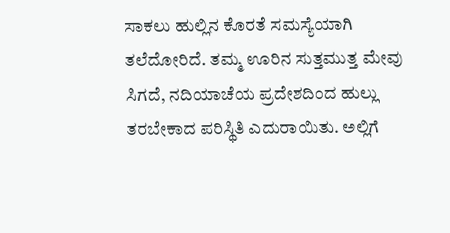ಸಾಕಲು ಹುಲ್ಲಿನ ಕೊರತೆ ಸಮಸ್ಯೆಯಾಗಿ ತಲೆದೋರಿದೆ. ತಮ್ಮ ಊರಿನ ಸುತ್ತಮುತ್ತ ಮೇವು ಸಿಗದೆ, ನದಿಯಾಚೆಯ ಪ್ರದೇಶದಿಂದ ಹುಲ್ಲು ತರಬೇಕಾದ ಪರಿಸ್ಥಿತಿ ಎದುರಾಯಿತು. ಅಲ್ಲಿಗೆ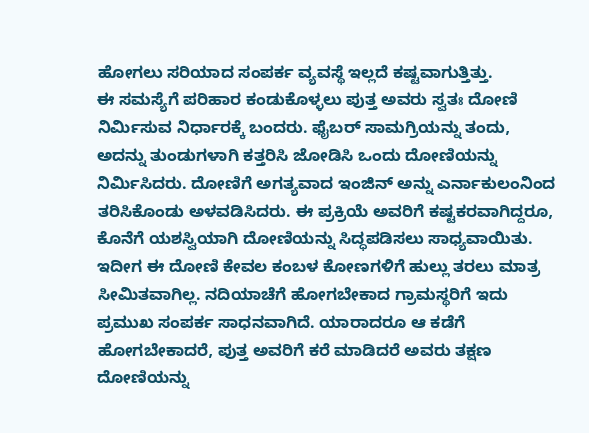ಹೋಗಲು ಸರಿಯಾದ ಸಂಪರ್ಕ ವ್ಯವಸ್ಥೆ ಇಲ್ಲದೆ ಕಷ್ಟವಾಗುತ್ತಿತ್ತು.
ಈ ಸಮಸ್ಯೆಗೆ ಪರಿಹಾರ ಕಂಡುಕೊಳ್ಳಲು ಪುತ್ತ ಅವರು ಸ್ವತಃ ದೋಣಿ ನಿರ್ಮಿಸುವ ನಿರ್ಧಾರಕ್ಕೆ ಬಂದರು. ಫೈಬರ್ ಸಾಮಗ್ರಿಯನ್ನು ತಂದು, ಅದನ್ನು ತುಂಡುಗಳಾಗಿ ಕತ್ತರಿಸಿ ಜೋಡಿಸಿ ಒಂದು ದೋಣಿಯನ್ನು ನಿರ್ಮಿಸಿದರು. ದೋಣಿಗೆ ಅಗತ್ಯವಾದ ಇಂಜಿನ್ ಅನ್ನು ಎರ್ನಾಕುಲಂನಿಂದ ತರಿಸಿಕೊಂಡು ಅಳವಡಿಸಿದರು. ಈ ಪ್ರಕ್ರಿಯೆ ಅವರಿಗೆ ಕಷ್ಟಕರವಾಗಿದ್ದರೂ, ಕೊನೆಗೆ ಯಶಸ್ವಿಯಾಗಿ ದೋಣಿಯನ್ನು ಸಿದ್ಧಪಡಿಸಲು ಸಾಧ್ಯವಾಯಿತು.
ಇದೀಗ ಈ ದೋಣಿ ಕೇವಲ ಕಂಬಳ ಕೋಣಗಳಿಗೆ ಹುಲ್ಲು ತರಲು ಮಾತ್ರ ಸೀಮಿತವಾಗಿಲ್ಲ. ನದಿಯಾಚೆಗೆ ಹೋಗಬೇಕಾದ ಗ್ರಾಮಸ್ಥರಿಗೆ ಇದು ಪ್ರಮುಖ ಸಂಪರ್ಕ ಸಾಧನವಾಗಿದೆ. ಯಾರಾದರೂ ಆ ಕಡೆಗೆ ಹೋಗಬೇಕಾದರೆ, ಪುತ್ತ ಅವರಿಗೆ ಕರೆ ಮಾಡಿದರೆ ಅವರು ತಕ್ಷಣ ದೋಣಿಯನ್ನು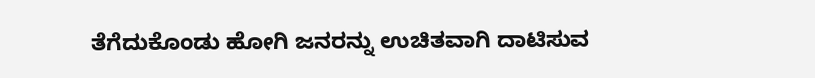ತೆಗೆದುಕೊಂಡು ಹೋಗಿ ಜನರನ್ನು ಉಚಿತವಾಗಿ ದಾಟಿಸುವ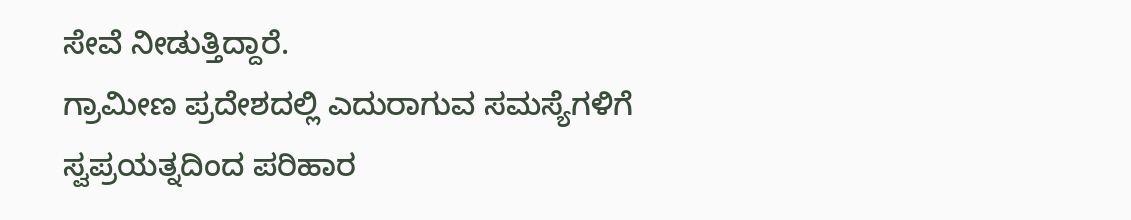ಸೇವೆ ನೀಡುತ್ತಿದ್ದಾರೆ.
ಗ್ರಾಮೀಣ ಪ್ರದೇಶದಲ್ಲಿ ಎದುರಾಗುವ ಸಮಸ್ಯೆಗಳಿಗೆ ಸ್ವಪ್ರಯತ್ನದಿಂದ ಪರಿಹಾರ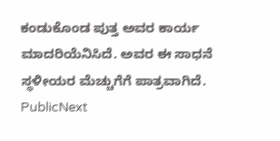ಕಂಡುಕೊಂಡ ಪುತ್ತ ಅವರ ಕಾರ್ಯ ಮಾದರಿಯೆನಿಸಿದೆ. ಅವರ ಈ ಸಾಧನೆ ಸ್ಥಳೀಯರ ಮೆಚ್ಚುಗೆಗೆ ಪಾತ್ರವಾಗಿದೆ.
PublicNext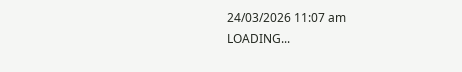24/03/2026 11:07 am
LOADING...